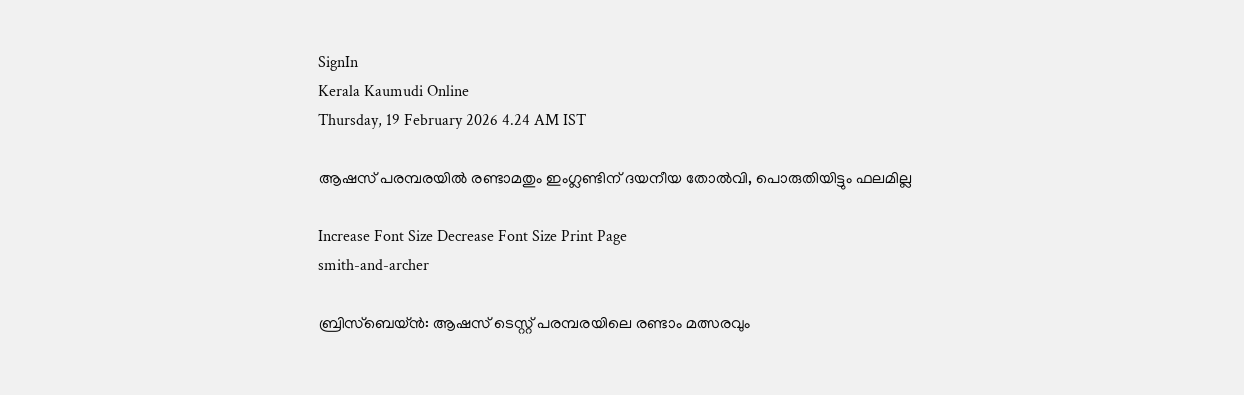SignIn
Kerala Kaumudi Online
Thursday, 19 February 2026 4.24 AM IST

ആഷസ് പരമ്പരയിൽ രണ്ടാമതും ഇംഗ്ലണ്ടിന് ദയനീയ തോൽവി, പൊരുതിയിട്ടും ഫലമില്ല

Increase Font Size Decrease Font Size Print Page
smith-and-archer

ബ്രിസ്‌ബെയ്‌ൻ: ആഷസ് ടെസ്റ്റ് പരമ്പരയിലെ രണ്ടാം മത്സരവും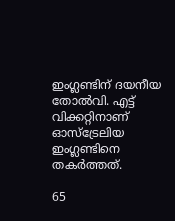ഇംഗ്ലണ്ടിന് ദയനീയ തോൽവി. എട്ട് വിക്കറ്റിനാണ് ഓസ്‌ട്രേലിയ ഇംഗ്ലണ്ടിനെ തകർത്തത്.

65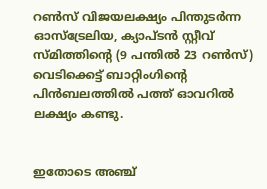റൺസ് വിജയലക്ഷ്യം പിന്തുടർന്ന ഓസ്‌ട്രേലിയ, ക്യാപ്ടൻ സ്റ്റീവ് സ്മിത്തിന്റെ (9 പന്തിൽ 23 റൺസ്) വെടിക്കെട്ട് ബാറ്റിംഗിന്റെ പിൻബലത്തിൽ പത്ത് ഓവറിൽ ലക്ഷ്യം കണ്ടു.


ഇതോടെ അഞ്ച്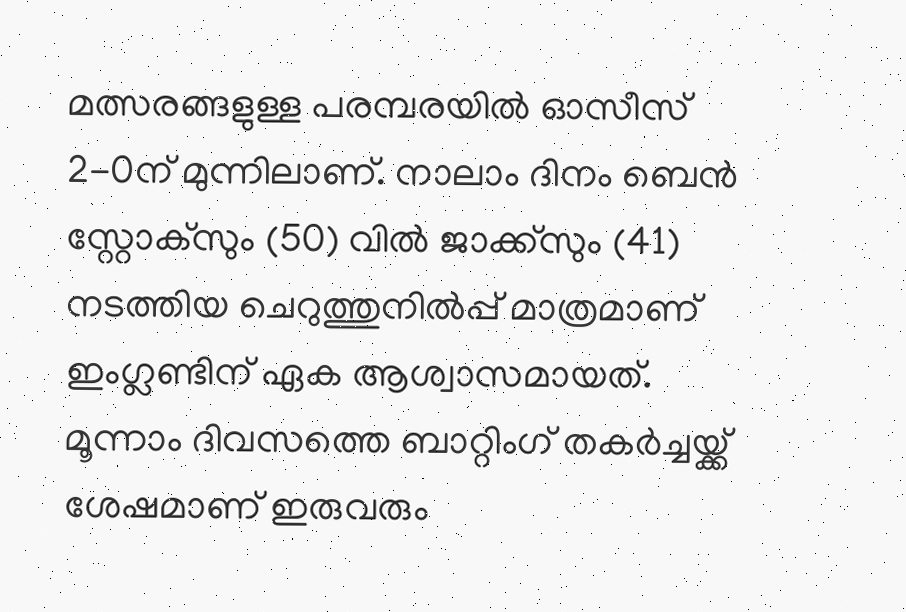മത്സരങ്ങളുള്ള പരമ്പരയിൽ ഓസീസ് 2-0ന് മുന്നിലാണ്. നാലാം ദിനം ബെൻ സ്റ്റോക്സും (50) വിൽ ജാക്ക്സും (41) നടത്തിയ ചെറുത്തുനിൽപ്പ് മാത്രമാണ് ഇംഗ്ലണ്ടിന് ഏക ആശ്വാസമായത്. മൂന്നാം ദിവസത്തെ ബാറ്റിംഗ് തകർച്ചയ്ക്ക് ശേഷമാണ് ഇരുവരും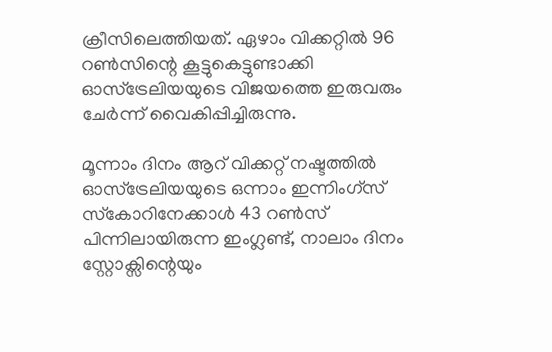ക്രീസിലെത്തിയത്. ഏഴാം വിക്കറ്റിൽ 96 റൺസിന്റെ കൂട്ടുകെട്ടുണ്ടാക്കി ഓസ്‌ട്രേലിയയുടെ വിജയത്തെ ഇരുവരും ചേർന്ന് വൈകിപ്പിച്ചിരുന്നു.

മൂന്നാം ദിനം ആറ് വിക്കറ്റ് നഷ്ടത്തിൽ ഓസ്‌ട്രേലിയയുടെ ഒന്നാം ഇന്നിംഗ്സ് സ്‌കോറിനേക്കാൾ 43 റൺസ് പിന്നിലായിരുന്ന ഇംഗ്ലണ്ട്, നാലാം ദിനം സ്റ്റോക്സിന്റെയും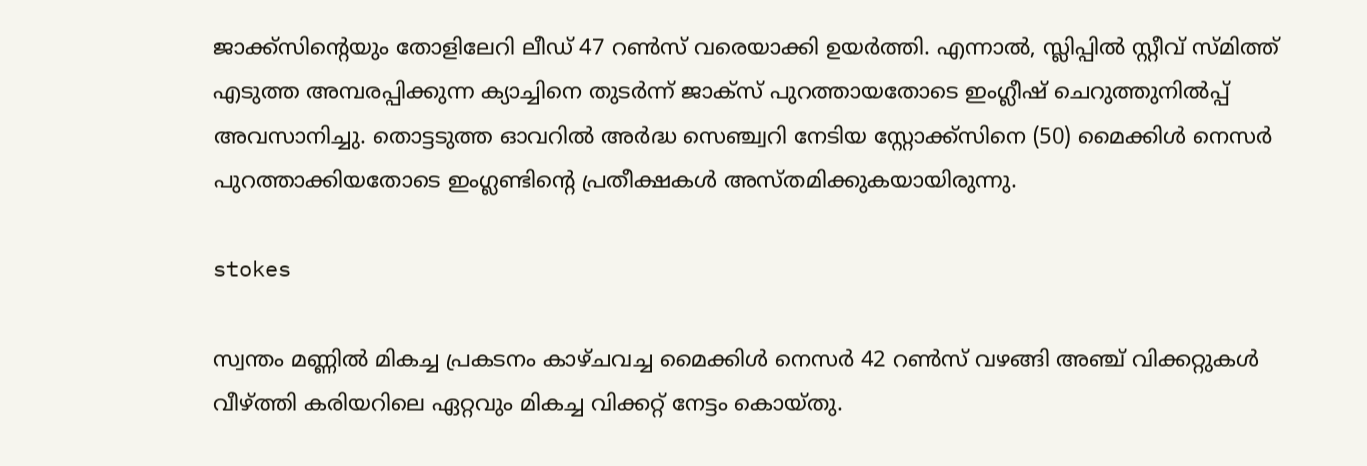ജാക്ക്സിന്റെയും തോളിലേറി ലീഡ് 47 റൺസ് വരെയാക്കി ഉയർത്തി. എന്നാൽ, സ്ലിപ്പിൽ സ്റ്റീവ് സ്മിത്ത് എടുത്ത അമ്പരപ്പിക്കുന്ന ക്യാച്ചിനെ തുടർന്ന് ജാക്സ് പുറത്തായതോടെ ഇംഗ്ലീഷ് ചെറുത്തുനിൽപ്പ് അവസാനിച്ചു. തൊട്ടടുത്ത ഓവറിൽ അർദ്ധ സെഞ്ച്വറി നേടിയ സ്റ്റോക്ക്സിനെ (50) മൈക്കിൾ നെസർ പുറത്താക്കിയതോടെ ഇംഗ്ലണ്ടിന്റെ പ്രതീക്ഷകൾ അസ്തമിക്കുകയായിരുന്നു.

stokes

സ്വന്തം മണ്ണിൽ മികച്ച പ്രകടനം കാഴ്ചവച്ച മൈക്കിൾ നെസർ 42 റൺസ് വഴങ്ങി അഞ്ച് വിക്കറ്റുകൾ വീഴ്ത്തി കരിയറിലെ ഏറ്റവും മികച്ച വിക്കറ്റ് നേട്ടം കൊയ്തു.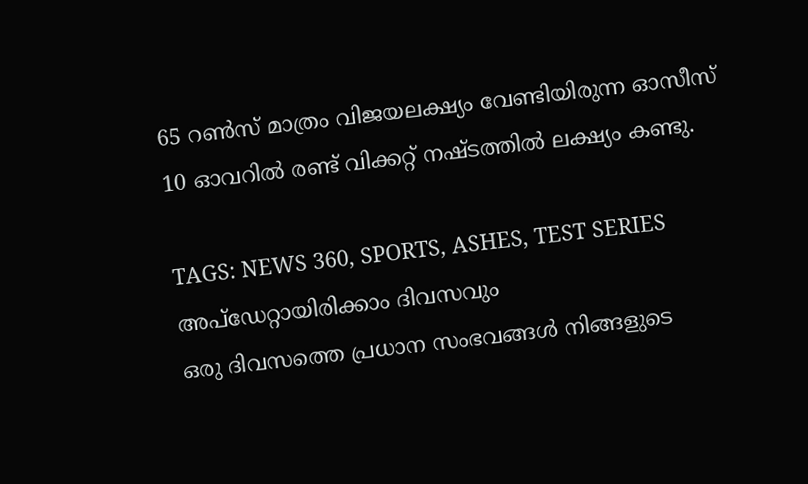65 റൺസ് മാത്രം വിജയലക്ഷ്യം വേണ്ടിയിരുന്ന ഓസീസ് 10 ഓവറിൽ രണ്ട് വിക്കറ്റ് നഷ്ടത്തിൽ ലക്ഷ്യം കണ്ടു.

TAGS: NEWS 360, SPORTS, ASHES, TEST SERIES
അപ്ഡേറ്റായിരിക്കാം ദിവസവും
ഒരു ദിവസത്തെ പ്രധാന സംഭവങ്ങൾ നിങ്ങളുടെ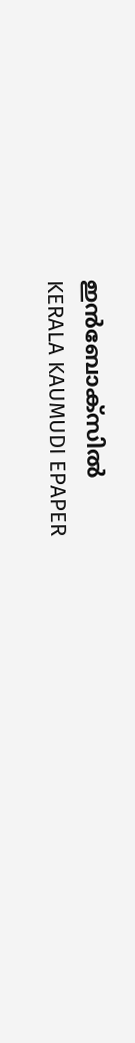ഇൻബോക്സിൽ
KERALA KAUMUDI EPAPER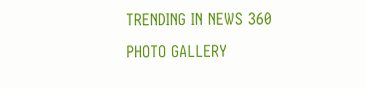TRENDING IN NEWS 360
PHOTO GALLERY